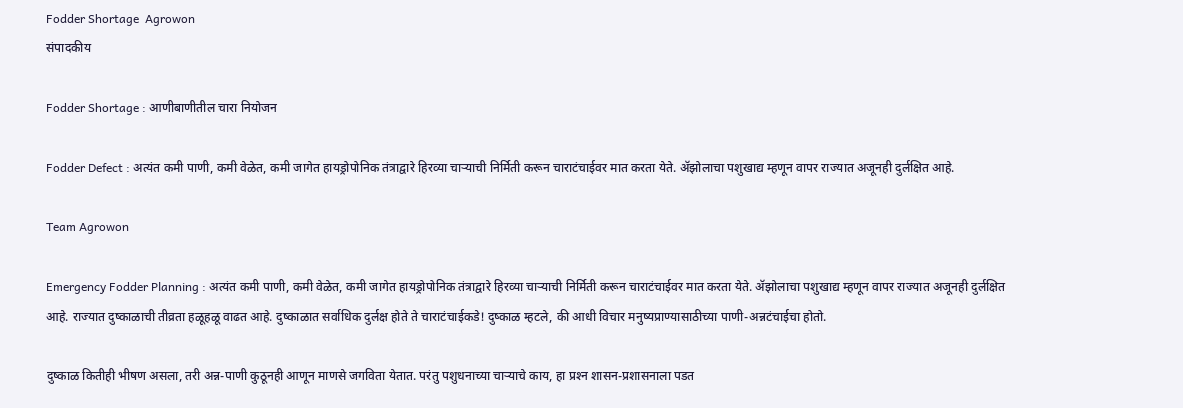Fodder Shortage  Agrowon
संपादकीय

Fodder Shortage : आणीबाणीतील चारा नियोजन

Fodder Defect : अत्यंत कमी पाणी, कमी वेळेत, कमी जागेत हायड्रोपोनिक तंत्राद्वारे हिरव्या चाऱ्याची निर्मिती करून चाराटंचाईवर मात करता येते. ॲझोलाचा पशुखाद्य म्हणून वापर राज्यात अजूनही दुर्लक्षित आहे.

Team Agrowon

Emergency Fodder Planning : अत्यंत कमी पाणी, कमी वेळेत, कमी जागेत हायड्रोपोनिक तंत्राद्वारे हिरव्या चाऱ्याची निर्मिती करून चाराटंचाईवर मात करता येते. ॲझोलाचा पशुखाद्य म्हणून वापर राज्यात अजूनही दुर्लक्षित आहे. राज्यात दुष्काळाची तीव्रता हळूहळू वाढत आहे. दुष्काळात सर्वाधिक दुर्लक्ष होते ते चाराटंचाईकडे! दुष्काळ म्हटले, की आधी विचार मनुष्यप्राण्यासाठीच्या पाणी-अन्नटंचाईचा होतो.

दुष्काळ कितीही भीषण असला, तरी अन्न-पाणी कुठूनही आणून माणसे जगविता येतात. परंतु पशुधनाच्या चाऱ्याचे काय, हा प्रश्‍न शासन-प्रशासनाला पडत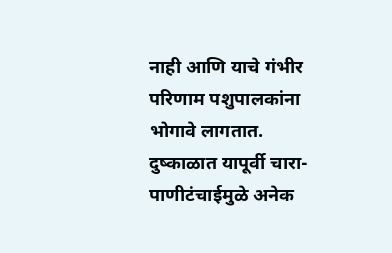नाही आणि याचे गंभीर परिणाम पशुपालकांना भोगावे लागतात. दुष्काळात यापूर्वी चारा-पाणीटंचाईमुळे अनेक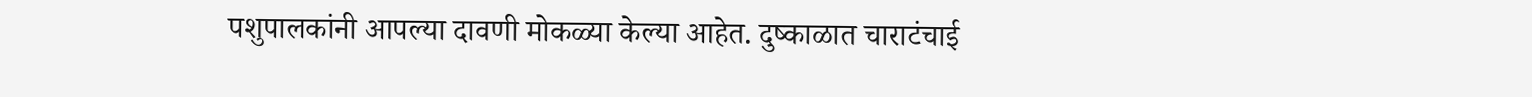पशुपालकांनी आपल्या दावणी मोकळ्या केल्या आहेत. दुष्काळात चाराटंचाई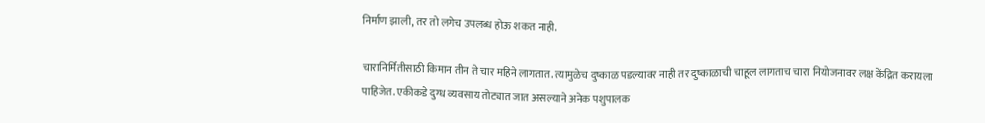निर्माण झाली, तर तो लगेच उपलब्ध होऊ शकत नाही.

चारानिर्मितीसाठी किमान तीन ते चार महिने लागतात. त्यामुळेच दुष्काळ पडल्यावर नाही तर दुष्काळाची चाहूल लागताच चारा नियोजनावर लक्ष केंद्रित करायला पाहिजेत. एकीकडे दुग्ध व्यवसाय तोट्यात जात असल्याने अनेक पशुपालक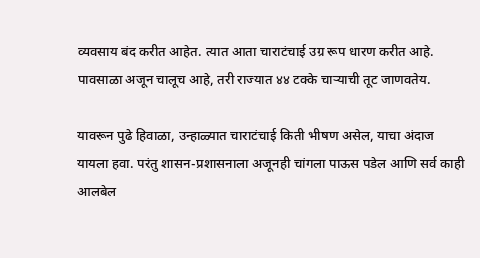व्यवसाय बंद करीत आहेत. त्यात आता चाराटंचाई उग्र रूप धारण करीत आहे. पावसाळा अजून चालूच आहे, तरी राज्यात ४४ टक्के चाऱ्याची तूट जाणवतेय.

यावरून पुढे हिवाळा, उन्हाळ्यात चाराटंचाई किती भीषण असेल, याचा अंदाज यायला हवा. परंतु शासन-प्रशासनाला अजूनही चांगला पाऊस पडेल आणि सर्व काही आलबेल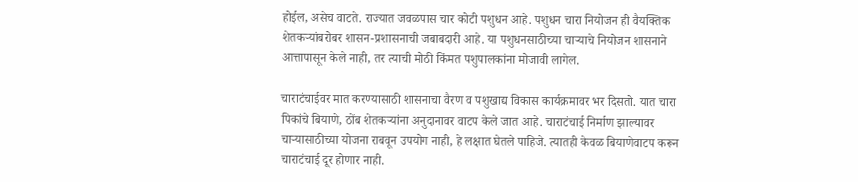होईल, असेच वाटते. राज्यात जवळपास चार कोटी पशुधन आहे. पशुधन चारा नियोजन ही वैयक्तिक शेतकऱ्यांबरोबर शासन-प्रशासनाची जबाबदारी आहे. या पशुधनसाठीच्या चाऱ्याचे नियोजन शासनाने आत्तापासून केले नाही, तर त्याची मोठी किंमत पशुपालकांना मोजावी लागेल.

चाराटंचाईवर मात करण्यासाठी शासनाचा वैरण व पशुखाद्य विकास कार्यक्रमावर भर दिसतो. यात चारा पिकांचे बियाणे, ठोंब शेतकऱ्यांना अनुदानावर वाटप केले जात आहे. चाराटंचाई निर्माण झाल्यावर चाऱ्यासाठीच्या योजना राबवून उपयोग नाही, हे लक्षात घेतले पाहिजे. त्यातही केवळ बियाणेवाटप करून चाराटंचाई दूर होणार नाही.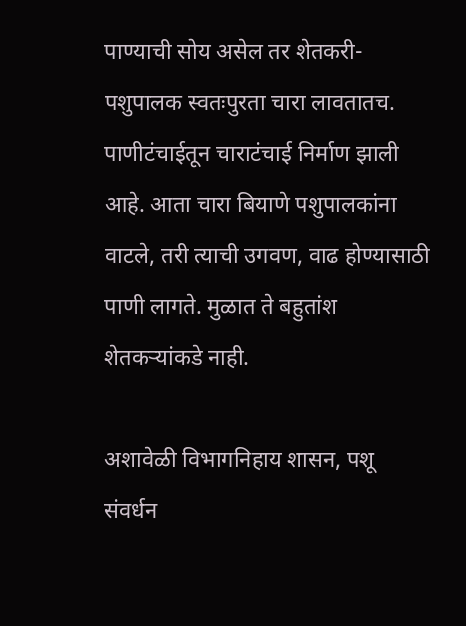पाण्याची सोय असेल तर शेतकरी-पशुपालक स्वतःपुरता चारा लावतातच. पाणीटंचाईतून चाराटंचाई निर्माण झाली आहे. आता चारा बियाणे पशुपालकांना वाटले, तरी त्याची उगवण, वाढ होण्यासाठी पाणी लागते. मुळात ते बहुतांश शेतकऱ्यांकडे नाही.

अशावेळी विभागनिहाय शासन, पशू संवर्धन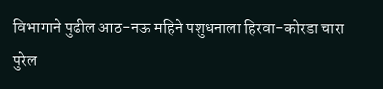विभागाने पुढील आठ-नऊ महिने पशुधनाला हिरवा-कोरडा चारा पुरेल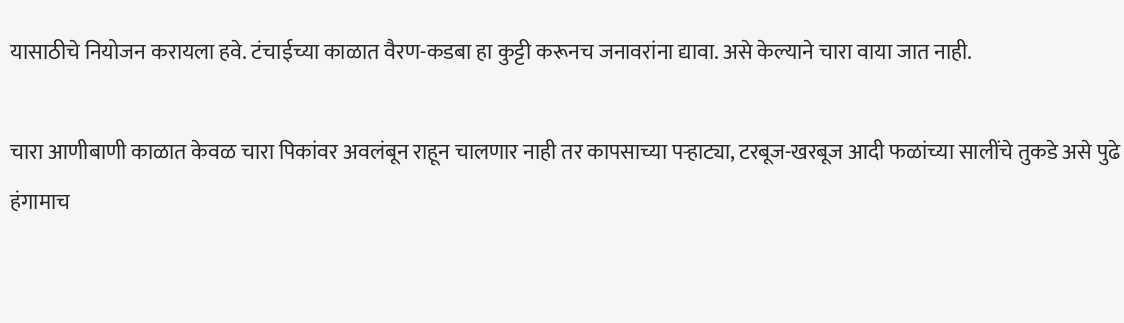यासाठीचे नियोजन करायला हवे. टंचाईच्या काळात वैरण-कडबा हा कुट्टी करूनच जनावरांना द्यावा. असे केल्याने चारा वाया जात नाही.

चारा आणीबाणी काळात केवळ चारा पिकांवर अवलंबून राहून चालणार नाही तर कापसाच्या पऱ्हाट्या, टरबूज-खरबूज आदी फळांच्या सालींचे तुकडे असे पुढे हंगामाच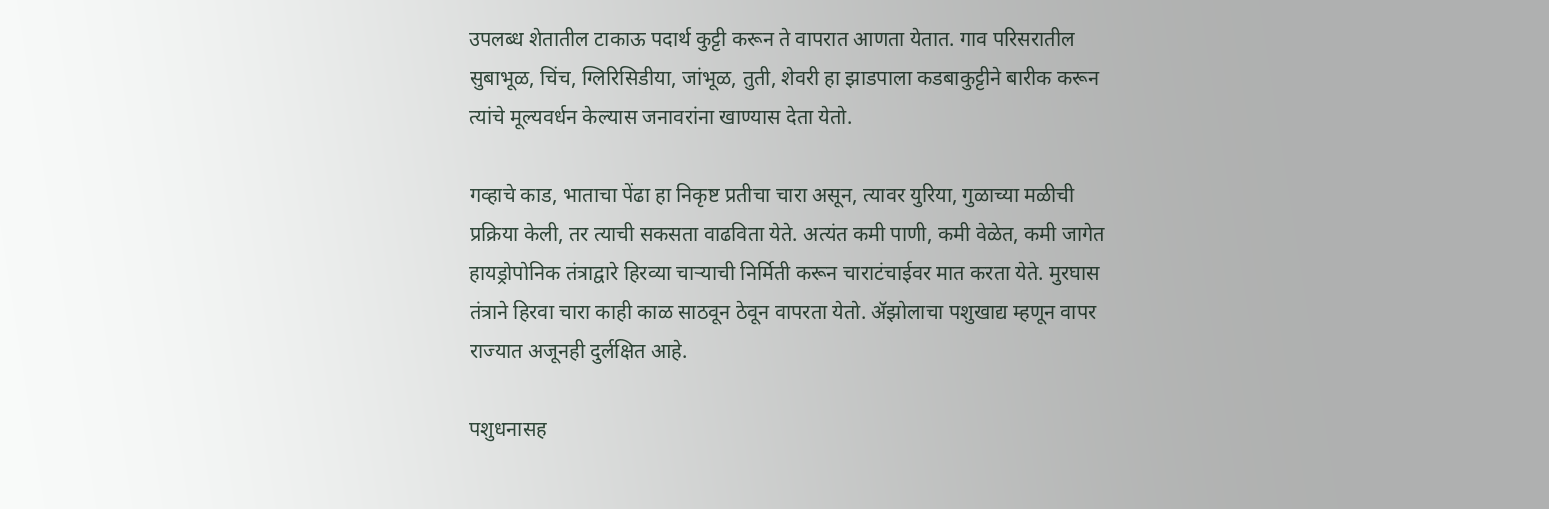उपलब्ध शेतातील टाकाऊ पदार्थ कुट्टी करून ते वापरात आणता येतात. गाव परिसरातील सुबाभूळ, चिंच, ग्लिरिसिडीया, जांभूळ, तुती, शेवरी हा झाडपाला कडबाकुट्टीने बारीक करून त्यांचे मूल्यवर्धन केल्यास जनावरांना खाण्यास देता येतो.

गव्हाचे काड, भाताचा पेंढा हा निकृष्ट प्रतीचा चारा असून, त्यावर युरिया, गुळाच्या मळीची प्रक्रिया केली, तर त्याची सकसता वाढविता येते. अत्यंत कमी पाणी, कमी वेळेत, कमी जागेत हायड्रोपोनिक तंत्राद्वारे हिरव्या चाऱ्याची निर्मिती करून चाराटंचाईवर मात करता येते. मुरघास तंत्राने हिरवा चारा काही काळ साठवून ठेवून वापरता येतो. ॲझोलाचा पशुखाद्य म्हणून वापर राज्यात अजूनही दुर्लक्षित आहे.

पशुधनासह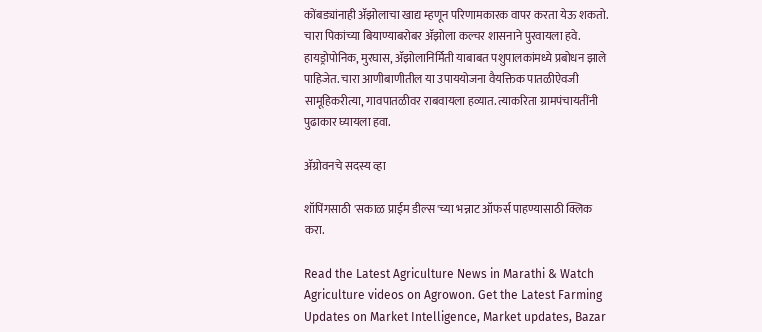कोंबड्यांनाही ॲझोलाचा खाद्य म्हणून परिणामकारक वापर करता येऊ शकतो. चारा पिकांच्या बियाण्याबरोबर ॲझोला कल्चर शासनाने पुरवायला हवे. हायड्रोपोनिक, मुरघास, ॲझोलानिर्मिती याबाबत पशुपालकांमध्ये प्रबोधन झाले पाहिजेत. चारा आणीबाणीतील या उपाययोजना वैयक्तिक पातळीऐवजी सामूहिकरीत्या, गावपातळीवर राबवायला हव्यात. त्याकरिता ग्रामपंचायतींनी पुढाकार घ्यायला हवा.

ॲग्रोवनचे सदस्य व्हा

शॉपिंगसाठी 'सकाळ प्राईम डील्स'च्या भन्नाट ऑफर्स पाहण्यासाठी क्लिक करा.

Read the Latest Agriculture News in Marathi & Watch Agriculture videos on Agrowon. Get the Latest Farming Updates on Market Intelligence, Market updates, Bazar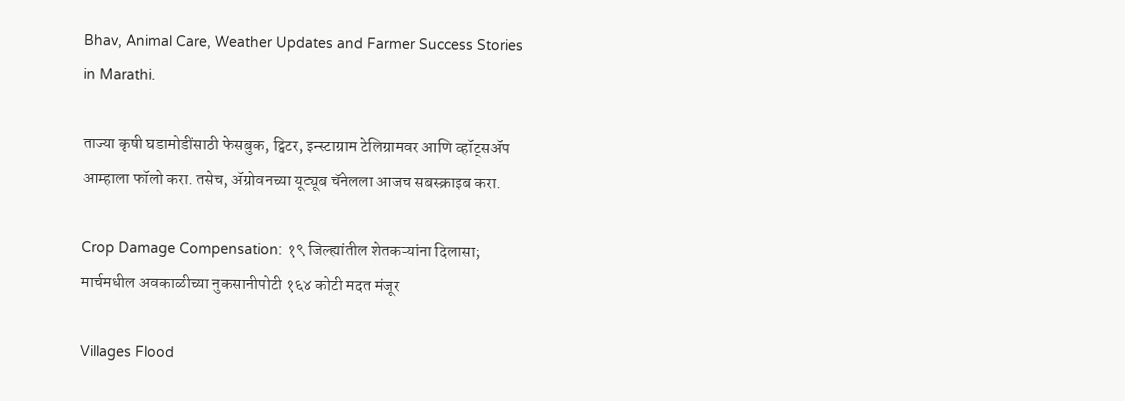Bhav, Animal Care, Weather Updates and Farmer Success Stories in Marathi.

ताज्या कृषी घडामोडींसाठी फेसबुक, ट्विटर, इन्स्टाग्राम टेलिग्रामवर आणि व्हॉट्सॲप आम्हाला फॉलो करा. तसेच, ॲग्रोवनच्या यूट्यूब चॅनेलला आजच सबस्क्राइब करा.

Crop Damage Compensation: १९ जिल्ह्यांतील शेतकऱ्यांना दिलासा; मार्चमधील अवकाळीच्या नुकसानीपोटी १६४ कोटी मदत मंजूर

Villages Flood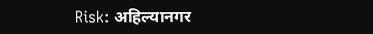Risk: अहिल्यानगर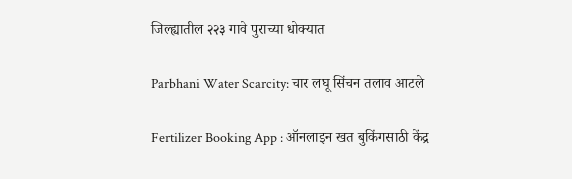जिल्ह्यातील २२३ गावे पुराच्या धोक्यात

Parbhani Water Scarcity: चार लघू सिंचन तलाव आटले

Fertilizer Booking App : ऑनलाइन खत बुकिंगसाठी केंद्र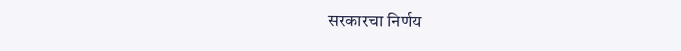सरकारचा निर्णय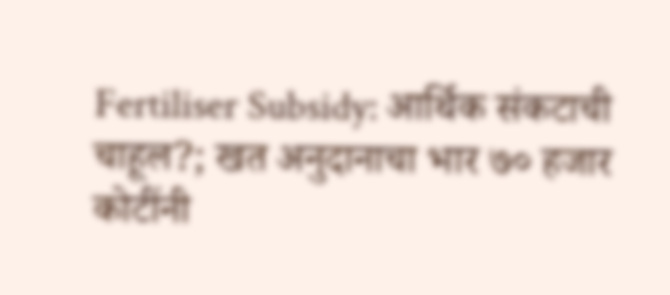Fertiliser Subsidy: आर्थिक संकटाची चाहूल?; खत अनुदानाचा भार ७० हजार कोटींनी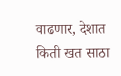वाढणार, देशात किती खत साठा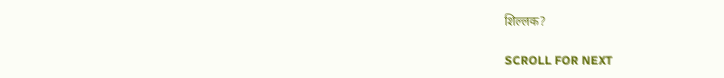शिल्लक?

SCROLL FOR NEXT